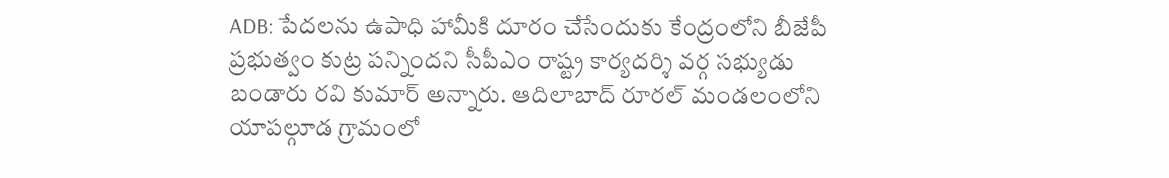ADB: పేదలను ఉపాధి హామీకి దూరం చేసేందుకు కేంద్రంలోని బీజేపీ ప్రభుత్వం కుట్ర పన్నిందని సీపీఎం రాష్ట్ర కార్యదర్శి వర్గ సభ్యుడు బండారు రవి కుమార్ అన్నారు. ఆదిలాబాద్ రూరల్ మండలంలోని యాపల్గూడ గ్రామంలో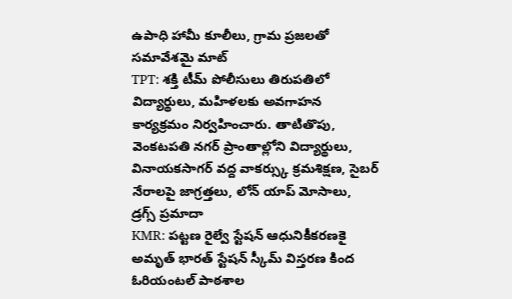ఉపాధి హామీ కూలీలు, గ్రామ ప్రజలతో సమావేశమై మాట్
TPT: శక్తి టీమ్ పోలీసులు తిరుపతిలో విద్యార్థులు, మహిళలకు అవగాహన కార్యక్రమం నిర్వహించారు. తాటితొపు, వెంకటపతి నగర్ ప్రాంతాల్లోని విద్యార్థులు, వినాయకసాగర్ వద్ద వాకర్స్కు క్రమశిక్షణ, సైబర్ నేరాలపై జాగ్రత్తలు, లోన్ యాప్ మోసాలు, డ్రగ్స్ ప్రమాదా
KMR: పట్టణ రైల్వే స్టేషన్ ఆధునికీకరణకై అమృత్ భారత్ స్టేషన్ స్కీమ్ విస్తరణ కింద ఓరియంటల్ పాఠశాల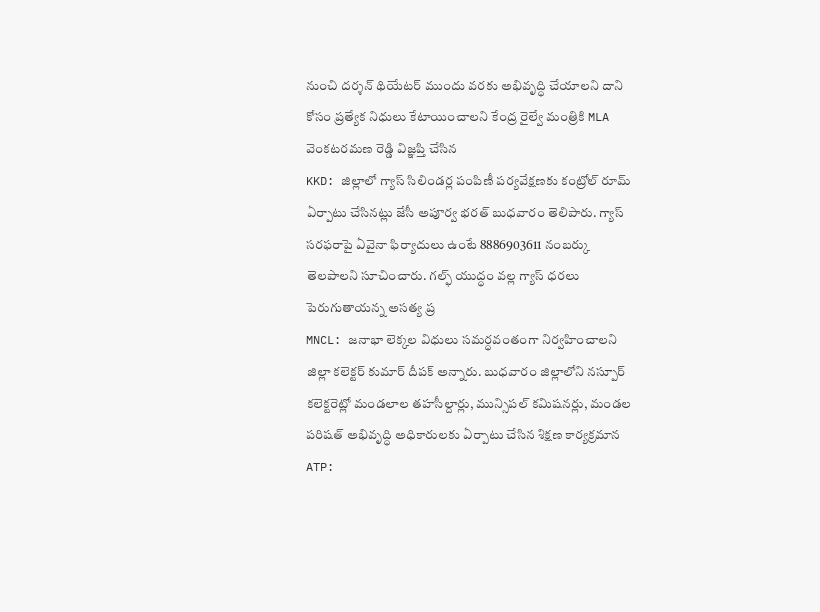నుంచి దర్శన్ థియేటర్ ముందు వరకు అభివృద్ధి చేయాలని దాని కోసం ప్రత్యేక నిధులు కేటాయించాలని కేంద్ర రైల్వే మంత్రికి MLA వెంకటరమణ రెడ్డి విజ్ఞప్తి చేసిన
KKD: జిల్లాలో గ్యాస్ సిలిండర్ల పంపిణీ పర్యవేక్షణకు కంట్రోల్ రూమ్ ఏర్పాటు చేసినట్లు జేసీ అపూర్వ భరత్ బుధవారం తెలిపారు. గ్యాస్ సరఫరాపై ఏవైనా ఫిర్యాదులు ఉంటే 8886903611 నంబర్కు తెలపాలని సూచించారు. గల్ఫ్ యుద్ధం వల్ల గ్యాస్ ధరలు పెరుగుతాయన్న అసత్య ప్ర
MNCL: జనాభా లెక్కల విధులు సమర్ధవంతంగా నిర్వహించాలని జిల్లా కలెక్టర్ కుమార్ దీపక్ అన్నారు. బుధవారం జిల్లాలోని నస్పూర్ కలెక్టరెట్లో మండలాల తహసీల్దార్లు, మున్సిపల్ కమిషనర్లు, మండల పరిషత్ అభివృద్ధి అధికారులకు ఏర్పాటు చేసిన శిక్షణ కార్యక్రమాన
ATP: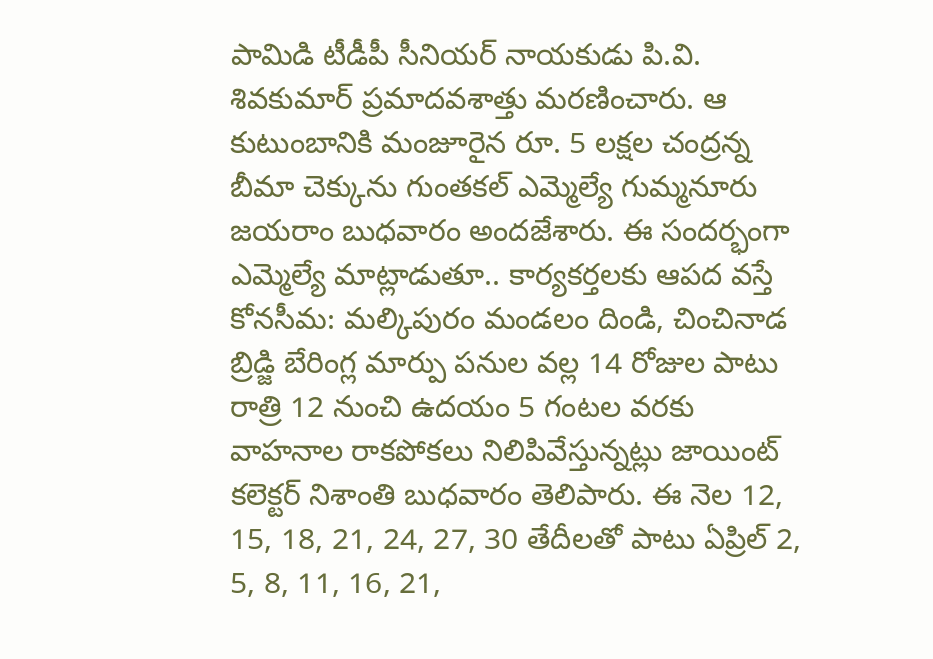పామిడి టీడీపీ సీనియర్ నాయకుడు పి.వి. శివకుమార్ ప్రమాదవశాత్తు మరణించారు. ఆ కుటుంబానికి మంజూరైన రూ. 5 లక్షల చంద్రన్న బీమా చెక్కును గుంతకల్ ఎమ్మెల్యే గుమ్మనూరు జయరాం బుధవారం అందజేశారు. ఈ సందర్భంగా ఎమ్మెల్యే మాట్లాడుతూ.. కార్యకర్తలకు ఆపద వస్తే
కోనసీమ: మల్కిపురం మండలం దిండి, చించినాడ బ్రిడ్జి బేరింగ్ల మార్పు పనుల వల్ల 14 రోజుల పాటు రాత్రి 12 నుంచి ఉదయం 5 గంటల వరకు వాహనాల రాకపోకలు నిలిపివేస్తున్నట్లు జాయింట్ కలెక్టర్ నిశాంతి బుధవారం తెలిపారు. ఈ నెల 12, 15, 18, 21, 24, 27, 30 తేదీలతో పాటు ఏప్రిల్ 2, 5, 8, 11, 16, 21,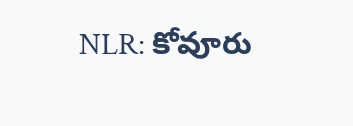NLR: కోవూరు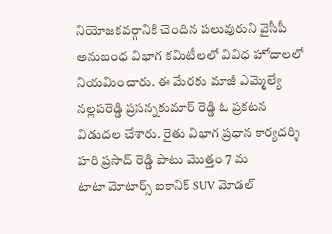నియోజకవర్గానికి చెందిన పలువురుని వైసీపీ అనుబంధ విభాగ కమిటీలలో వివిధ హోదాలలో నియమించారు. ఈ మేరకు మాజీ ఎమ్మెల్యే నల్లపరెడ్డి ప్రసన్నకుమార్ రెడ్డి ఓ ప్రకటన విడుదల చేశారు. రైతు విభాగ ప్రధాన కార్యదర్శి హరి ప్రసాద్ రెడ్డి పాటు మొత్తం 7 మ
టాటా మోటార్స్ ఐకానిక్ SUV మోడల్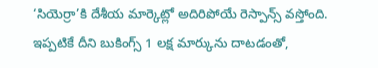‘సియెర్రా’కి దేశీయ మార్కెట్లో అదిరిపోయే రెస్పాన్స్ వస్తోంది. ఇప్పటికే దీని బుకింగ్స్ 1 లక్ష మార్కును దాటడంతో,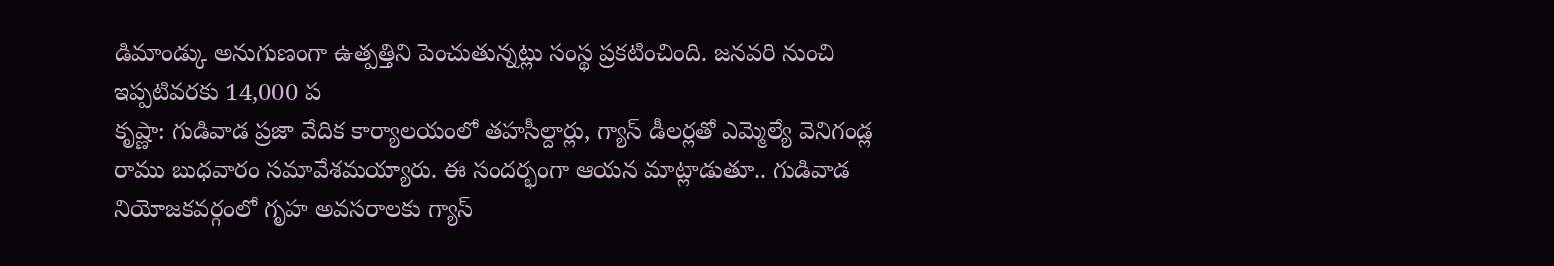డిమాండ్కు అనుగుణంగా ఉత్పత్తిని పెంచుతున్నట్లు సంస్థ ప్రకటించింది. జనవరి నుంచి ఇప్పటివరకు 14,000 ప
కృష్ణా: గుడివాడ ప్రజా వేదిక కార్యాలయంలో తహసీల్దార్లు, గ్యాస్ డీలర్లతో ఎమ్మెల్యే వెనిగండ్ల రాము బుధవారం సమావేశమయ్యారు. ఈ సందర్భంగా ఆయన మాట్లాడుతూ.. గుడివాడ నియోజకవర్గంలో గృహ అవసరాలకు గ్యాస్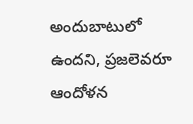అందుబాటులో ఉందని, ప్రజలెవరూ ఆందోళన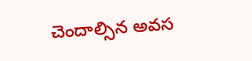చెందాల్సిన అవస